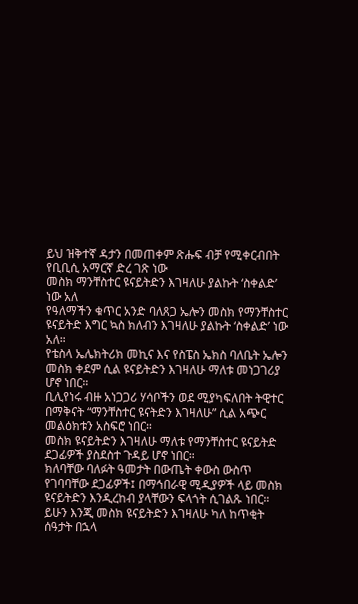ይህ ዝቅተኛ ዳታን በመጠቀም ጽሑፍ ብቻ የሚቀርብበት የቢቢሲ አማርኛ ድረ ገጽ ነው
መስክ ማንቸስተር ዩናይትድን እገዛለሁ ያልኩት ‘ስቀልድ’ ነው አለ
የዓለማችን ቁጥር አንድ ባለጸጋ ኤሎን መስክ የማንቸስተር ዩናይትድ እግር ኳስ ክለብን እገዛለሁ ያልኩት ‘ስቀልድ’ ነው አለ።
የቴስላ ኤሌክትሪክ መኪና እና የስፔስ ኤክስ ባለቤት ኤሎን መስክ ቀደም ሲል ዩናይትድን እገዛለሁ ማለቱ መነጋገሪያ ሆኖ ነበር።
ቢሊየነሩ ብዙ አነጋጋሪ ሃሳቦችን ወደ ሚያካፍለበት ትዊተር በማቅናት “ማንቸስተር ዩናትድን እገዛለሁ” ሲል አጭር መልዕክቱን አስፍሮ ነበር።
መስክ ዩናይትድን እገዛለሁ ማለቱ የማንቸስተር ዩናይትድ ደጋፊዎች ያስደስተ ጉዳይ ሆኖ ነበር።
ክለባቸው ባለፉት ዓመታት በውጤት ቀውስ ውስጥ የገባባቸው ደጋፊዎች፤ በማኅበራዊ ሚዲያዎች ላይ መስክ ዩናይትድን እንዲረከብ ያላቸውን ፍላጎት ሲገልጹ ነበር።
ይሁን እንጂ መስክ ዩናይትድን እገዛለሁ ካለ ከጥቂት ሰዓታት በኋላ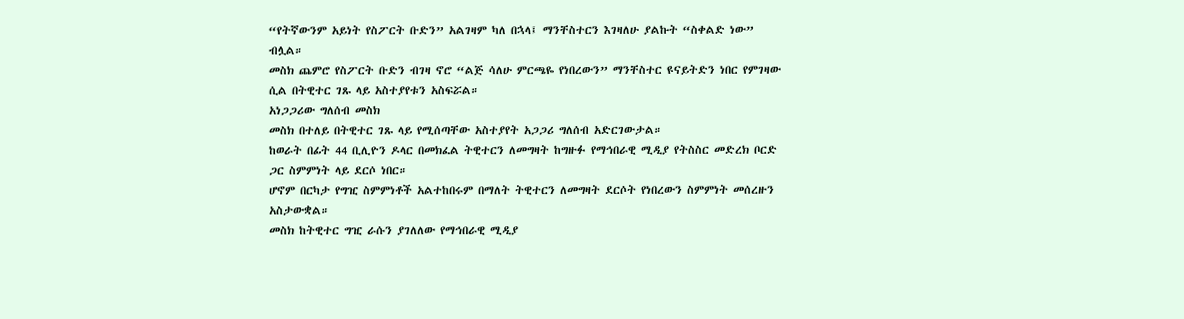“የትኛውንም አይነት የስፖርት ቡድን” አልገዛም ካለ በኋላ፤ ማንቸስተርን እገዛለሁ ያልኩት “ስቀልድ ነው” ብሏል።
መስክ ጨምሮ የስፖርት ቡድን ብገዛ ኖሮ “ልጅ ሳለሁ ምርጫዬ የነበረውን” ማንቸስተር ዩናይትድን ነበር የምገዛው ሲል በትዊተር ገጹ ላይ አስተያየቱን አስፍሯል።
አነጋጋሪው ግለሰብ መስክ
መስክ በተለይ በትዊተር ገጹ ላይ የሚሰጣቸው አስተያየት አጋጋሪ ግለሰብ አድርገውታል።
ከወራት በፊት 44 ቢሊዮን ዶላር በመክፈል ትዊተርን ለመግዛት ከግዙፉ የማኅበራዊ ሚዲያ የትስስር መድረክ ቦርድ ጋር ስምምነት ላይ ደርሶ ነበር።
ሆኖም በርካታ የግዢ ስምምነቶች አልተከበሩም በማለት ትዊተርን ለመግዛት ደርሶት የነበረውን ስምምነት መሰረዙን አስታውቋል።
መስክ ከትዊተር ግዢ ራሱን ያገለለው የማኅበራዊ ሚዲያ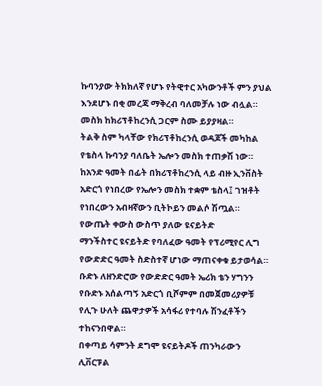ኩባንያው ትክክለኛ የሆኑ የትዊተር አካውንቶች ምን ያህል እንደሆኑ በቂ መረጃ ማቅረብ ባለመቻሉ ነው ብሏል።
መስክ ከክሪፕቶከረንሲ ጋርም ስሙ ይያያዛል።
ትልቅ ስም ካላቸው የክሪፕቶከረንሲ ወዳጆች መካከል የቴስላ ኩባንያ ባለቤት ኤሎን መስክ ተጠቃሽ ነው።
ከአንድ ዓመት በፊት በክሪፕቶከረንሲ ላይ ብዙ ኢንቨስት አድርጎ የነበረው የኤሎን መስክ ተቋም ቴስላ፤ ገዝቶት የነበረውን አብዛኛውን ቢትኮይን መልሶ ሽጧል።
የውጤት ቀውስ ውስጥ ያለው ዩናይትድ
ማንችስተር ዩናይትድ የባለፈው ዓመት የፕሪሚየር ሊግ የውድድር ዓመት ስድስተኛ ሆነው ማጠናቀቁ ይታወሳል።
ቡድኑ ለዘንድሮው የውድድር ዓመት ኤሪክ ቴን ሃግንን የቡድኑ አሰልጣኝ አድርጎ ቢሾምም በመጀመሪያዎቹ የሊጉ ሁለት ጨዋታዎች አሳፋሪ የተባሉ ሽንፈቶችን ተከናንበዋል።
በቀጣይ ሳምንት ደግሞ ዩናይትዶች ጠንካራውን ሊቨርፑል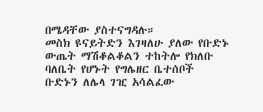በሜዳቸው ያስተናግዳሉ።
መስክ ዩናይትድን እገዛለሁ ያለው የቡድኑ ውጤት ማሽቆልቆልን ተከትሎ የክለቡ ባለቤት የሆኑት የግሌዘር ቤተሰቦች ቡድኑን ለሌላ ገዢ አሳልፈው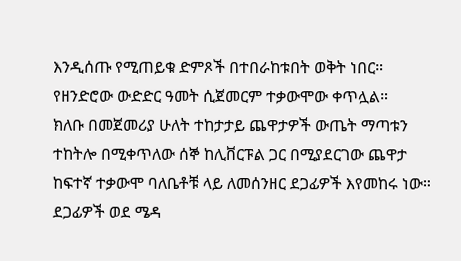እንዲሰጡ የሚጠይቁ ድምጾች በተበራከቱበት ወቅት ነበር።
የዘንድሮው ውድድር ዓመት ሲጀመርም ተቃውሞው ቀጥሏል።
ክለቡ በመጀመሪያ ሁለት ተከታታይ ጨዋታዎች ውጤት ማጣቱን ተከትሎ በሚቀጥለው ሰኞ ከሊቨርፑል ጋር በሚያደርገው ጨዋታ ከፍተኛ ተቃውሞ ባለቤቶቹ ላይ ለመሰንዘር ደጋፊዎች እየመከሩ ነው።
ደጋፊዎች ወደ ሜዳ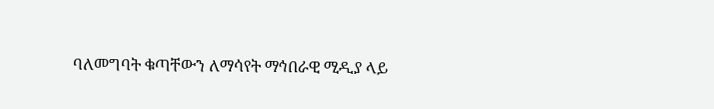ባለመግባት ቁጣቸውን ለማሳየት ማኅበራዊ ሚዲያ ላይ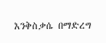እንቅስቃሴ በማድረግ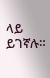ላይ ይገኛሉ።